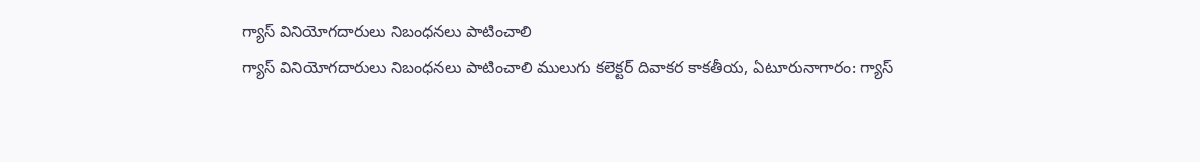గ్యాస్ వినియోగదారులు నిబంధనలు పాటించాలి
గ్యాస్ వినియోగదారులు నిబంధనలు పాటించాలి ములుగు కలెక్టర్ దివాకర కాకతీయ, ఏటూరునాగారం: గ్యాస్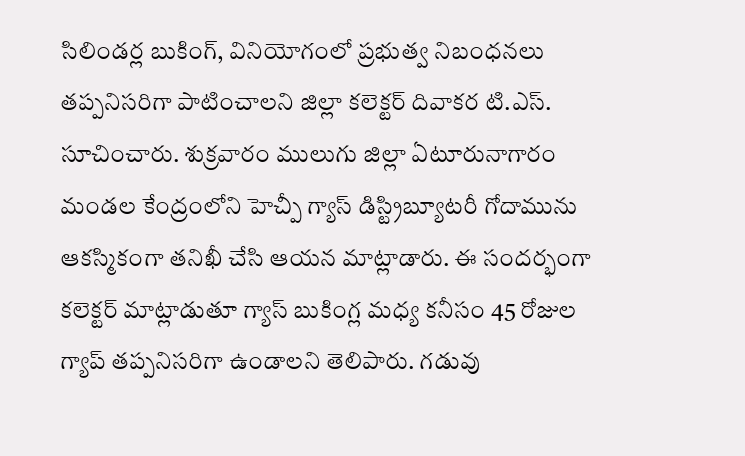సిలిండర్ల బుకింగ్, వినియోగంలో ప్రభుత్వ నిబంధనలు తప్పనిసరిగా పాటించాలని జిల్లా కలెక్టర్ దివాకర టి.ఎస్. సూచించారు. శుక్రవారం ములుగు జిల్లా ఏటూరునాగారం మండల కేంద్రంలోని హెచ్పీ గ్యాస్ డిస్ట్రిబ్యూటరీ గోదామును ఆకస్మికంగా తనిఖీ చేసి ఆయన మాట్లాడారు. ఈ సందర్భంగా కలెక్టర్ మాట్లాడుతూ గ్యాస్ బుకింగ్ల మధ్య కనీసం 45 రోజుల గ్యాప్ తప్పనిసరిగా ఉండాలని తెలిపారు. గడువు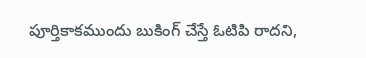పూర్తికాకముందు బుకింగ్ చేస్తే ఓటిపి రాదని,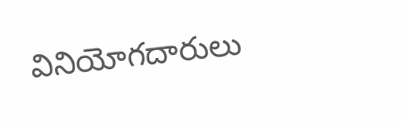వినియోగదారులు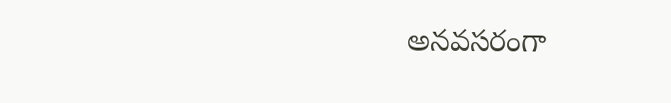అనవసరంగా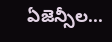ఏజెన్సీల...